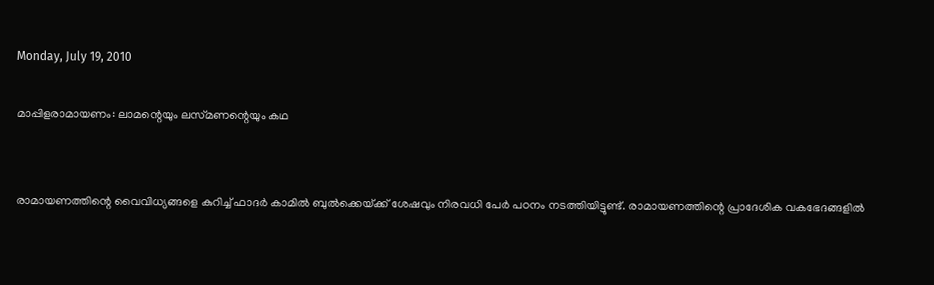Monday, July 19, 2010

മാപ്പിളരാമായണം: ലാമന്റെയും ലസ്‌മണന്റെയും കഥ


രാമായണത്തിന്റെ വൈവിധ്യങ്ങളെ കുറിച്ച്‌ ഫാദര്‍ കാമില്‍ ബുല്‍ക്കെയ്‌ക്ക്‌ ശേഷവും നിരവധി പേര്‍ പഠനം നടത്തിയിട്ടുണ്ട്‌. രാമായണത്തിന്റെ പ്രാദേശിക വകഭേദങ്ങളില്‍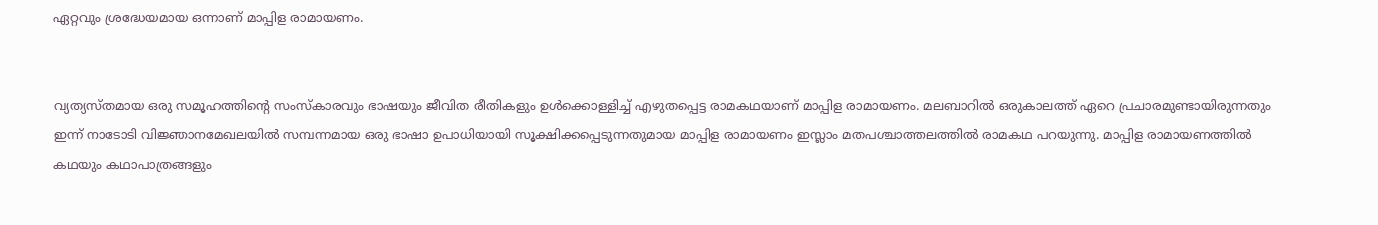ഏറ്റവും ശ്രദ്ധേയമായ ഒന്നാണ്‌ മാപ്പിള രാമായണം.


വ്യത്യസ്‌തമായ ഒരു സമൂഹത്തിന്റെ സംസ്‌കാരവും ഭാഷയും ജീവിത രീതികളും ഉള്‍ക്കൊള്ളിച്ച്‌ എഴുതപ്പെട്ട രാമകഥയാണ്‌ മാപ്പിള രാമായണം. മലബാറില്‍ ഒരുകാലത്ത്‌ ഏറെ പ്രചാരമുണ്ടായിരുന്നതും ഇന്ന്‌ നാടോടി വിജ്ഞാനമേഖലയില്‍ സമ്പന്നമായ ഒരു ഭാഷാ ഉപാധിയായി സൂക്ഷിക്കപ്പെടുന്നതുമായ മാപ്പിള രാമായണം ഇസ്ലാം മതപശ്ചാത്തലത്തില്‍ രാമകഥ പറയുന്നു. മാപ്പിള രാമായണത്തില്‍ കഥയും കഥാപാത്രങ്ങളും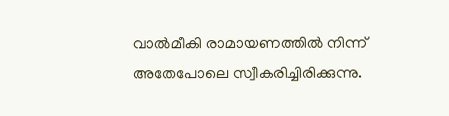വാല്‍മീകി രാമായണത്തില്‍ നിന്ന്‌ അതേപോലെ സ്വീകരിച്ചിരിക്കുന്നു.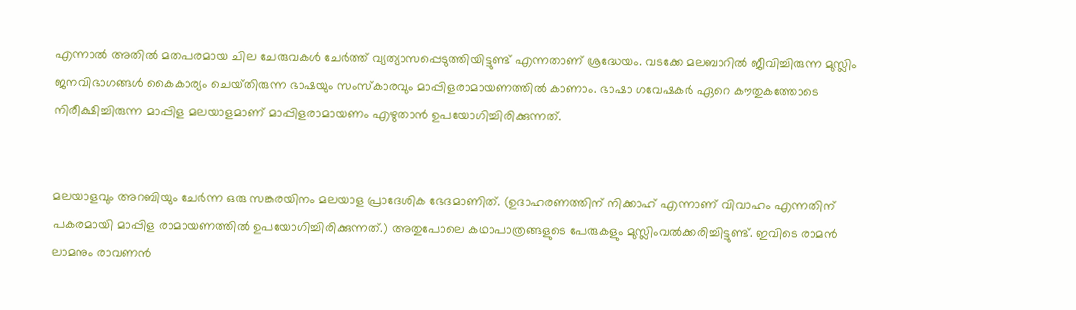എന്നാല്‍ അതില്‍ മതപരമായ ചില ചേരുവകള്‍ ചേര്‍ത്ത്‌ വ്യത്യാസപ്പെടുത്തിയിട്ടുണ്ട്‌ എന്നതാണ്‌ ശ്രദ്ധേയം. വടക്കേ മലബാറില്‍ ജീവിച്ചിരുന്ന മുസ്ലിം ജനവിഭാഗങ്ങള്‍ കൈകാര്യം ചെയ്‌തിരുന്ന ഭാഷയും സംസ്‌കാരവും മാപ്പിളരാമായണത്തില്‍ കാണാം. ഭാഷാ ഗവേഷകര്‍ ഏറെ കൗതുകത്തോടെ നിരീക്ഷിച്ചിരുന്ന മാപ്പിള മലയാളമാണ്‌ മാപ്പിളരാമായണം എഴുതാന്‍ ഉപയോഗിച്ചിരിക്കുന്നത്‌.


മലയാളവും അറബിയും ചേര്‍ന്ന ഒരു സങ്കരയിനം മലയാള പ്രാദേശിക ഭേദമാണിത്‌. (ഉദാഹരണത്തിന്‌ നിക്കാഹ്‌ എന്നാണ്‌ വിവാഹം എന്നതിന്‌ പകരമായി മാപ്പിള രാമായണത്തില്‍ ഉപയോഗിച്ചിരിക്കുന്നത്‌.) അതുപോലെ കഥാപാത്രങ്ങളുടെ പേരുകളും മുസ്ലിംവല്‍ക്കരിച്ചിട്ടുണ്ട്‌. ഇവിടെ രാമന്‍ ലാമനും രാവണന്‍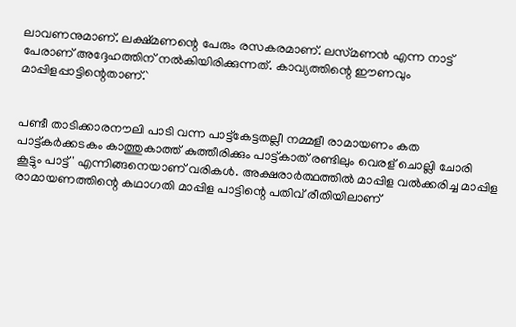ലാവണനുമാണ്‌. ലക്ഷ്‌മണന്റെ പേരും രസകരമാണ്‌. ലസ്‌മണന്‍ എന്ന നാട്ട്‌ പേരാണ്‌ അദ്ദേഹത്തിന്‌ നല്‍കിയിരിക്കുന്നത്‌. കാവ്യത്തിന്റെ ഈണവും മാപ്പിളപ്പാട്ടിന്റെതാണ്‌.`


പണ്ടീ താടിക്കാരനൗലി പാടി വന്ന പാട്ട്‌കേട്ടതല്ലീ നമ്മളീ രാമായണം കത പാട്ട്‌കര്‍ക്കടകം കാത്തുകാത്ത്‌ കുത്തീരിക്കും പാട്ട്‌കാത്‌ രണ്ടിലും വെരള്‌ ചൊല്ലി ചോരി കൂട്ടും പാട്ട്‌' എന്നിങ്ങനെയാണ്‌ വരികള്‍. അക്ഷരാര്‍ത്ഥത്തില്‍ മാപ്പിള വല്‍ക്കരിച്ച മാപ്പിള രാമായണത്തിന്റെ കഥാഗതി മാപ്പിള പാട്ടിന്റെ പതിവ്‌ രീതിയിലാണ്‌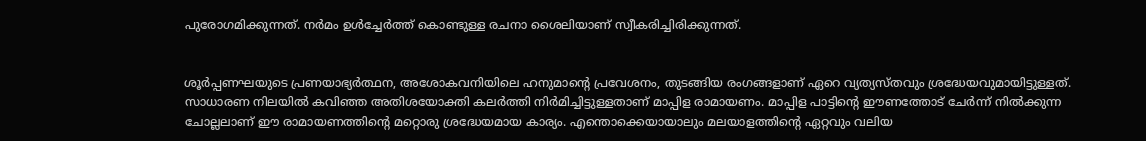പുരോഗമിക്കുന്നത്‌. നര്‍മം ഉള്‍ച്ചേര്‍ത്ത്‌ കൊണ്ടുള്ള രചനാ ശൈലിയാണ്‌ സ്വീകരിച്ചിരിക്കുന്നത്‌.


ശൂര്‍പ്പണഘയുടെ പ്രണയാഭ്യര്‍ത്ഥന, അശോകവനിയിലെ ഹനുമാന്റെ പ്രവേശനം, തുടങ്ങിയ രംഗങ്ങളാണ്‌ ഏറെ വ്യത്യസ്‌തവും ശ്രദ്ധേയവുമായിട്ടുള്ളത്‌. സാധാരണ നിലയില്‍ കവിഞ്ഞ അതിശയോക്തി കലര്‍ത്തി നിര്‍മിച്ചിട്ടുള്ളതാണ്‌ മാപ്പിള രാമായണം. മാപ്പിള പാട്ടിന്റെ ഈണത്തോട്‌ ചേര്‍ന്ന്‌ നില്‍ക്കുന്ന ചോല്ലലാണ്‌ ഈ രാമായണത്തിന്റെ മറ്റൊരു ശ്രദ്ധേയമായ കാര്യം. എന്തൊക്കെയായാലും മലയാളത്തിന്റെ ഏറ്റവും വലിയ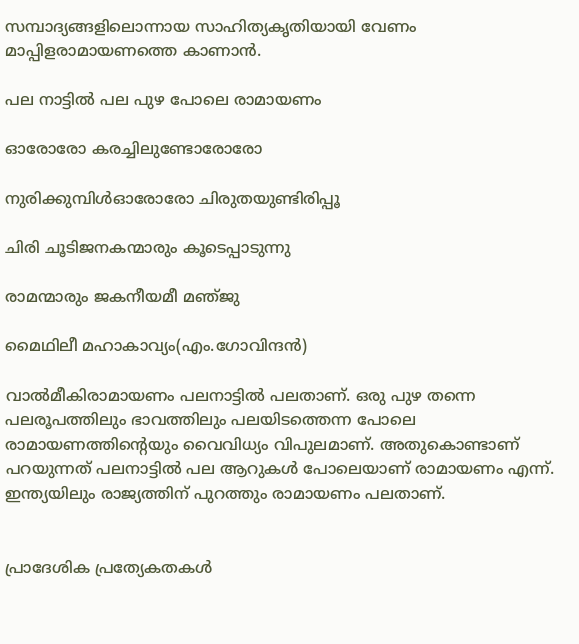സമ്പാദ്യങ്ങളിലൊന്നായ സാഹിത്യകൃതിയായി വേണം മാപ്പിളരാമായണത്തെ കാണാന്‍.

പല നാട്ടില്‍ പല പുഴ പോലെ രാമായണം

ഓരോരോ കരച്ചിലുണ്ടോരോരോ

നുരിക്കുമ്പിള്‍ഓരോരോ ചിരുതയുണ്ടിരിപ്പൂ

ചിരി ചൂടിജനകന്മാരും കൂടെപ്പാടുന്നു

രാമന്മാരും ജകനീയമീ മഞ്‌ജു

മൈഥിലീ മഹാകാവ്യം(എം.ഗോവിന്ദന്‍)

വാല്‍മീകിരാമായണം പലനാട്ടില്‍ പലതാണ്‌. ഒരു പുഴ തന്നെ പലരൂപത്തിലും ഭാവത്തിലും പലയിടത്തെന്ന പോലെ രാമായണത്തിന്റെയും വൈവിധ്യം വിപുലമാണ്‌. അതുകൊണ്ടാണ്‌ പറയുന്നത്‌ പലനാട്ടില്‍ പല ആറുകള്‍ പോലെയാണ്‌ രാമായണം എന്ന്‌. ഇന്ത്യയിലും രാജ്യത്തിന്‌ പുറത്തും രാമായണം പലതാണ്‌.


പ്രാദേശിക പ്രത്യേകതകള്‍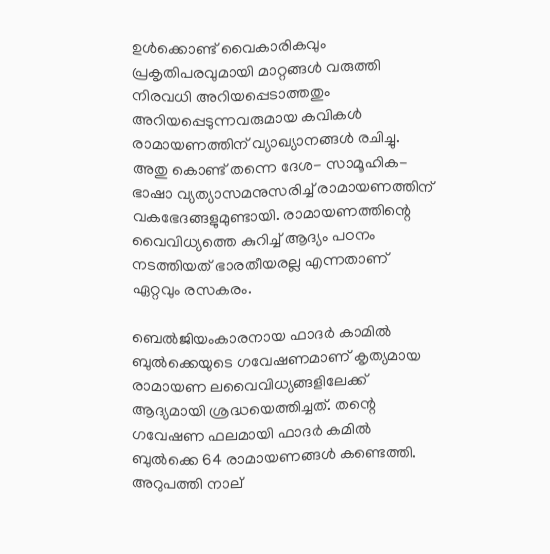ഉള്‍ക്കൊണ്ട്‌ വൈകാരികവും പ്രകൃതിപരവുമായി മാറ്റങ്ങള്‍ വരുത്തി നിരവധി അറിയപ്പെടാത്തതും അറിയപ്പെടുന്നവരുമായ കവികള്‍ രാമായണത്തിന്‌ വ്യാഖ്യാനങ്ങള്‍ രചിച്ചു. അതു കൊണ്ട്‌ തന്നെ ദേശ- സാമൂഹിക-ഭാഷാ വ്യത്യാസമനുസരിച്ച്‌ രാമായണത്തിന്‌ വകഭേദങ്ങളുമുണ്ടായി. രാമായണത്തിന്റെ വൈവിധ്യത്തെ കുറിച്ച്‌ ആദ്യം പഠനം നടത്തിയത്‌ ഭാരതീയരല്ല എന്നതാണ്‌ ഏറ്റവും രസകരം.

ബെല്‍ജിയംകാരനായ ഫാദര്‍ കാമില്‍ ബുല്‍ക്കെയുടെ ഗവേഷണമാണ്‌ കൃത്യമായ രാമായണ ലവൈവിധ്യങ്ങളിലേക്ക്‌ ആദ്യമായി ശ്രദ്ധയെത്തിച്ചത്‌. തന്റെ ഗവേഷണ ഫലമായി ഫാദര്‍ കമില്‍ ബുല്‍ക്കെ 64 രാമായണങ്ങള്‍ കണ്ടെത്തി. അറുപത്തി നാല്‌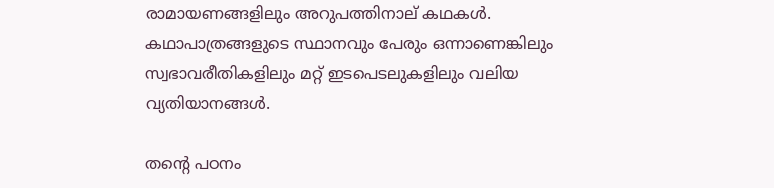രാമായണങ്ങളിലും അറുപത്തിനാല്‌ കഥകള്‍. കഥാപാത്രങ്ങളുടെ സ്ഥാനവും പേരും ഒന്നാണെങ്കിലും സ്വഭാവരീതികളിലും മറ്റ്‌ ഇടപെടലുകളിലും വലിയ വ്യതിയാനങ്ങള്‍.

തന്റെ പഠനം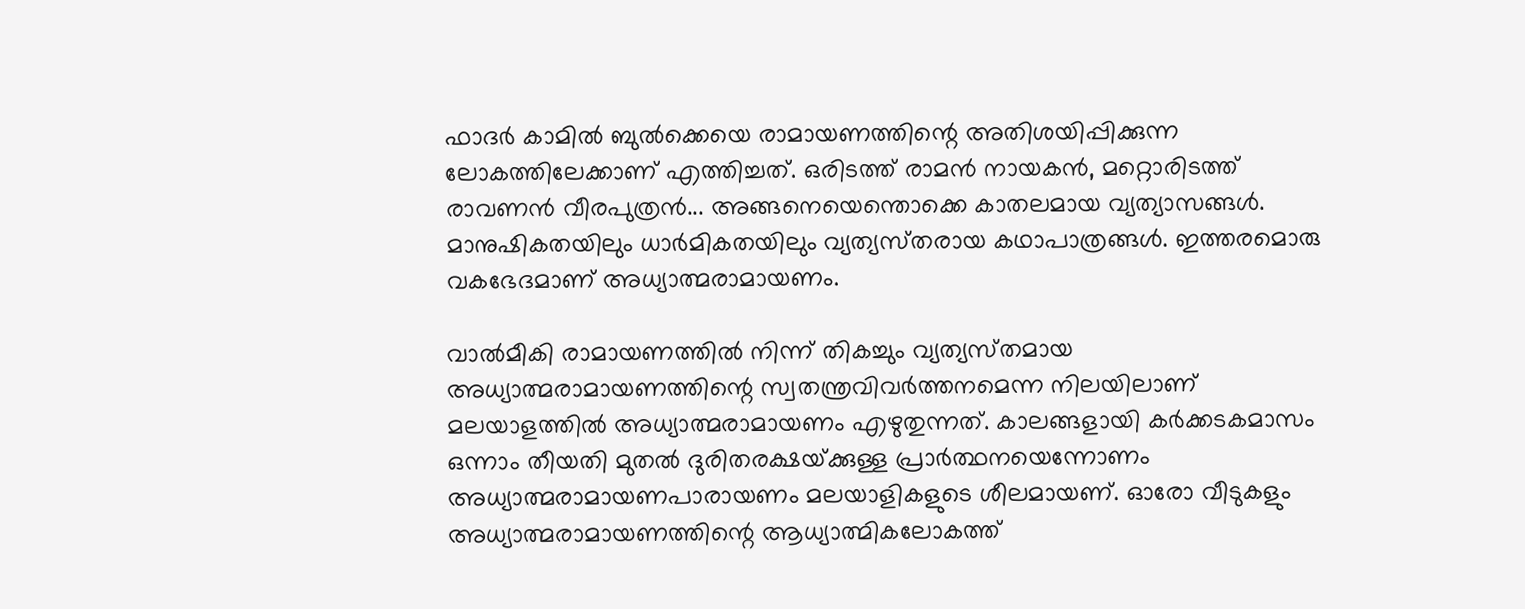ഫാദര്‍ കാമില്‍ ബുല്‍ക്കെയെ രാമായണത്തിന്റെ അതിശയിപ്പിക്കുന്ന ലോകത്തിലേക്കാണ്‌ എത്തിച്ചത്‌. ഒരിടത്ത്‌ രാമന്‍ നായകന്‍, മറ്റൊരിടത്ത്‌ രാവണന്‍ വീരപുത്രന്‍... അങ്ങനെയെന്തൊക്കെ കാതലമായ വ്യത്യാസങ്ങള്‍. മാനുഷികതയിലും ധാര്‍മികതയിലും വ്യത്യസ്‌തരായ കഥാപാത്രങ്ങള്‍. ഇത്തരമൊരു വകഭേദമാണ്‌ അധ്യാത്മരാമായണം.

വാല്‍മീകി രാമായണത്തില്‍ നിന്ന്‌ തികച്ചും വ്യത്യസ്‌തമായ അധ്യാത്മരാമായണത്തിന്റെ സ്വതന്ത്രവിവര്‍ത്തനമെന്ന നിലയിലാണ്‌ മലയാളത്തില്‍ അധ്യാത്മരാമായണം എഴുതുന്നത്‌. കാലങ്ങളായി കര്‍ക്കടകമാസം ഒന്നാം തീയതി മുതല്‍ ദുരിതരക്ഷയ്‌ക്കുള്ള പ്രാര്‍ത്ഥനയെന്നോണം അധ്യാത്മരാമായണപാരായണം മലയാളികളുടെ ശീലമായണ്‌. ഓരോ വീടുകളും അധ്യാത്മരാമായണത്തിന്റെ ആധ്യാത്മികലോകത്ത്‌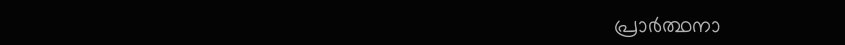പ്രാര്‍ത്ഥനാ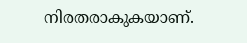നിരതരാകുകയാണ്‌.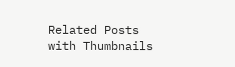Related Posts with Thumbnails